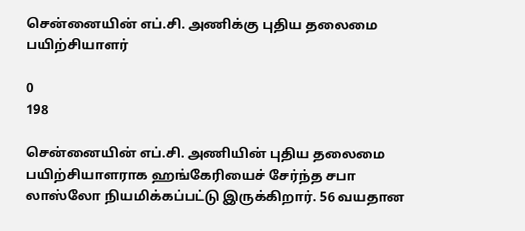சென்னையின் எப்.சி. அணிக்கு புதிய தலைமை பயிற்சியாளர்

0
198

சென்னையின் எப்.சி. அணியின் புதிய தலைமை பயிற்சியாளராக ஹங்கேரியைச் சேர்ந்த சபா லாஸ்லோ நியமிக்கப்பட்டு இருக்கிறார். 56 வயதான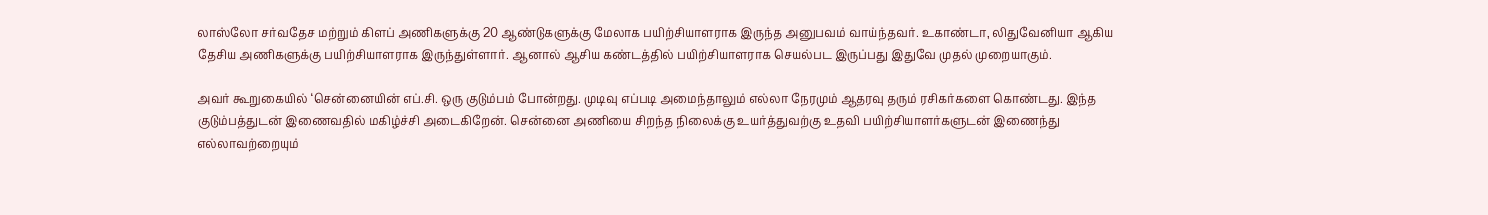லாஸ்லோ சர்வதேச மற்றும் கிளப் அணிகளுக்கு 20 ஆண்டுகளுக்கு மேலாக பயிற்சியாளராக இருந்த அனுபவம் வாய்ந்தவர். உகாண்டா, லிதுவேனியா ஆகிய தேசிய அணிகளுக்கு பயிற்சியாளராக இருந்துள்ளார். ஆனால் ஆசிய கண்டத்தில் பயிற்சியாளராக செயல்பட இருப்பது இதுவே முதல் முறையாகும்.

அவர் கூறுகையில் ‘சென்னையின் எப்.சி. ஒரு குடும்பம் போன்றது. முடிவு எப்படி அமைந்தாலும் எல்லா நேரமும் ஆதரவு தரும் ரசிகர்களை கொண்டது. இந்த குடும்பத்துடன் இணைவதில் மகிழ்ச்சி அடைகிறேன். சென்னை அணியை சிறந்த நிலைக்கு உயர்த்துவற்கு உதவி பயிற்சியாளர்களுடன் இணைந்து எல்லாவற்றையும்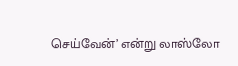செய்வேன்’ என்று லாஸ்லோ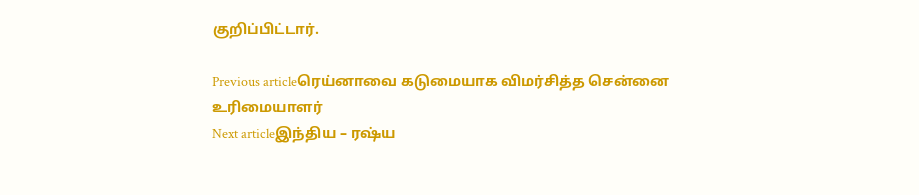குறிப்பிட்டார்.

Previous articleரெய்னாவை கடுமையாக விமர்சித்த சென்னை உரிமையாளர்
Next articleஇந்திய – ரஷ்ய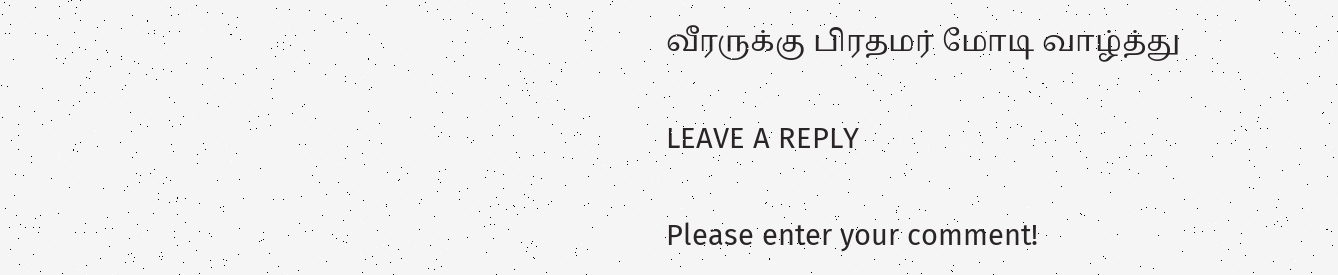வீரருக்கு பிரதமர் மோடி வாழ்த்து

LEAVE A REPLY

Please enter your comment!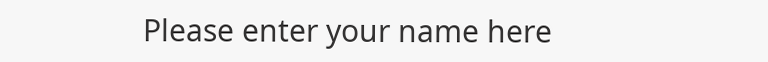Please enter your name here